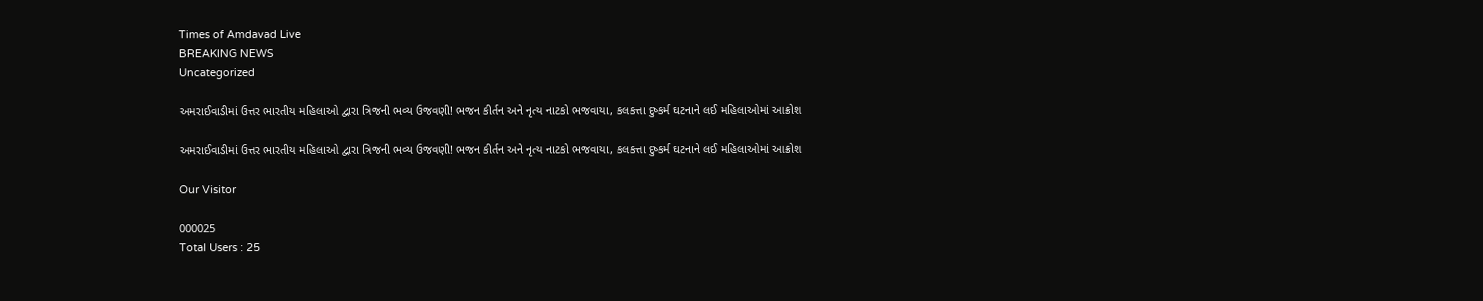Times of Amdavad Live
BREAKING NEWS
Uncategorized

અમરાઈવાડીમાં ઉત્તર ભારતીય મહિલાઓ દ્વારા ત્રિજની ભવ્ય ઉજવણી! ભજન કીર્તન અને નૃત્ય નાટકો ભજવાયા, કલકત્તા દુષ્કર્મ ઘટનાને લઈ મહિલાઓમાં આક્રોશ

અમરાઈવાડીમાં ઉત્તર ભારતીય મહિલાઓ દ્વારા ત્રિજની ભવ્ય ઉજવણી! ભજન કીર્તન અને નૃત્ય નાટકો ભજવાયા, કલકત્તા દુષ્કર્મ ઘટનાને લઈ મહિલાઓમાં આક્રોશ

Our Visitor

000025
Total Users : 25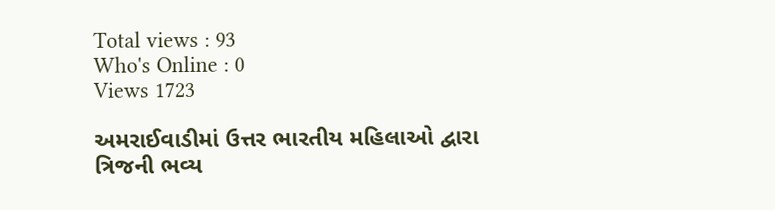Total views : 93
Who's Online : 0
Views 1723

અમરાઈવાડીમાં ઉત્તર ભારતીય મહિલાઓ દ્વારા ત્રિજની ભવ્ય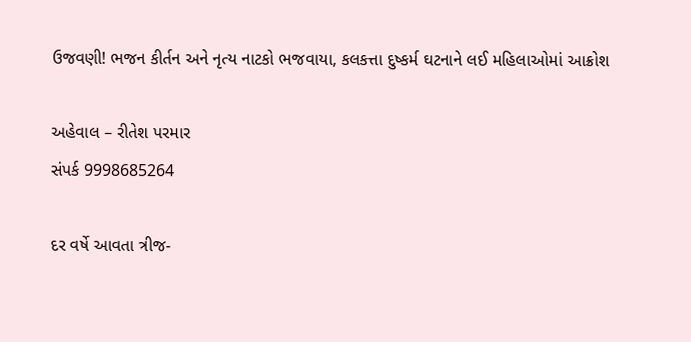ઉજવણી! ભજન કીર્તન અને નૃત્ય નાટકો ભજવાયા, કલકત્તા દુષ્કર્મ ઘટનાને લઈ મહિલાઓમાં આક્રોશ

અહેવાલ – રીતેશ પરમાર
સંપર્ક 9998685264

દર વર્ષે આવતા ત્રીજ-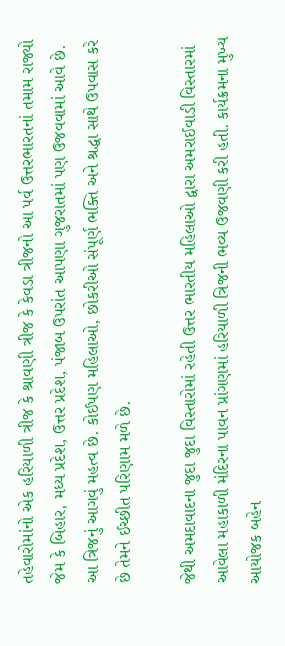તહેવારોમાંનો એક હરિયાળી ત્રીજ કે શ્રાવણી ત્રીજ કે કેવડા ત્રીજનો આ પર્વ ઉત્તરભારતનાં તમામ રાજ્યો જેમ કે બિહાર, મધ્ય પ્રદેશ, ઉત્તર પ્રદેશ, પંજાબ ઉપરાંત આપણા ગુજરાતમાં પણ ઉજવવામાં આવે છે. આ ત્રિજનું આગવું મહત્વ છે. કોઈપણ મહિલાઓ, છોકરીઓ સંપૂર્ણ ભક્તિ અને શ્રદ્ધા સાથે ઉપવાસ કરે છે તેમને ઈચ્છીત પરિણામ મળે છે.

જેથી અમદાવાદના જુદા જુદા વિસ્તારોમાં રહેતી ઉત્તર ભારતીય મહિલાઓ દ્વારા અમરાઈવાડી વિસ્તારમાં આવેલા મહાકાળી મંદિરના પાવન પ્રાંગણમાં હરિયાળી ત્રિજની ભવ્ય ઉજવણી કરી હતી. કાર્યક્રમના મુખ્ય આયોજક બહેન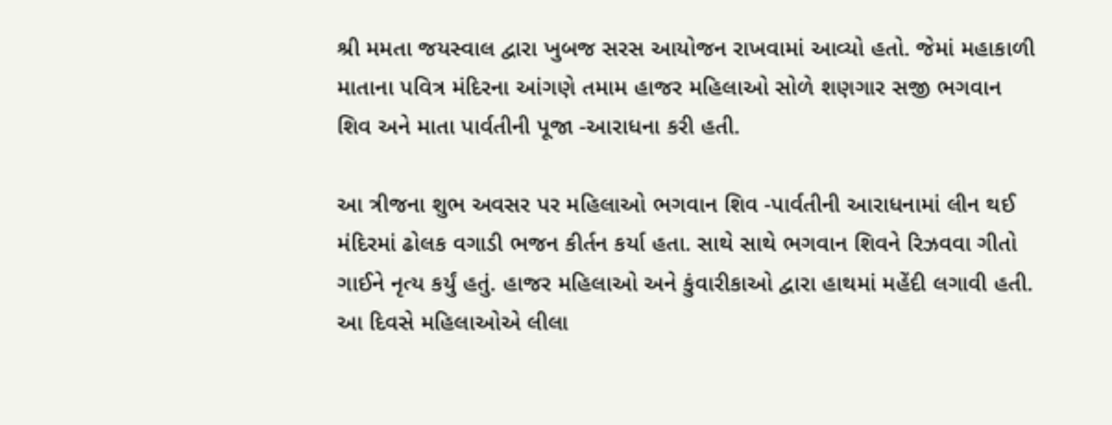શ્રી મમતા જયસ્વાલ દ્વારા ખુબજ સરસ આયોજન રાખવામાં આવ્યો હતો. જેમાં મહાકાળી માતાના પવિત્ર મંદિરના આંગણે તમામ હાજર મહિલાઓ સોળે શણગાર સજી ભગવાન શિવ અને માતા પાર્વતીની પૂજા -આરાધના કરી હતી.

આ ત્રીજના શુભ અવસર પર મહિલાઓ ભગવાન શિવ -પાર્વતીની આરાધનામાં લીન થઈ મંદિરમાં ઢોલક વગાડી ભજન કીર્તન કર્યા હતા. સાથે સાથે ભગવાન શિવને રિઝવવા ગીતો ગાઈને નૃત્ય કર્યું હતું. હાજર મહિલાઓ અને કુંવારીકાઓ દ્વારા હાથમાં મહેંદી લગાવી હતી. આ દિવસે મહિલાઓએ લીલા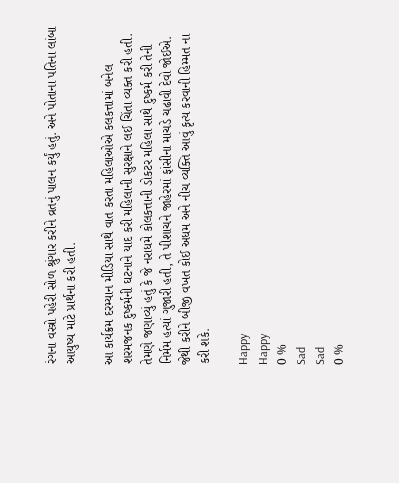રંગના વસ્ત્રો પહેરી સોળ શ્રુંગાર કરીને વ્રતનું પાલન કર્યું હતું. અને પોતાના પતિના લાંબા આયુષ્ય માટે પ્રાર્થના કરી હતી.

આ કાર્યક્રમ દરમ્યાન મીડિયા સાથે વાત કરતા મહિલાઓએ કલકત્તામાં બનેલ શરમજનક દુષ્કર્મની ઘટનાને યાદ કરી મહિલાની સુરક્ષાને લઈ ચિંતા વ્યક્ત કરી હતી. તેમણે જણાવ્યું હતું કે જે નરાધમે કોલકત્તાની ડોકટર મહિલા સાથે દુષ્કર્મ કરી તેની નિર્મમ હત્યાં ગુજારી હતી, તે પીશાચને જાહેરમાં ફાંસીના માચડે ચઢાવી દેવો જોઈએ. જેથી કરીને બીજી વખત કોઈ અધમ અને નીચ વ્યક્તિ આવું કૃત્ય કરવાની હિમ્મત ના કરી શકે.

Happy
Happy
0 %
Sad
Sad
0 %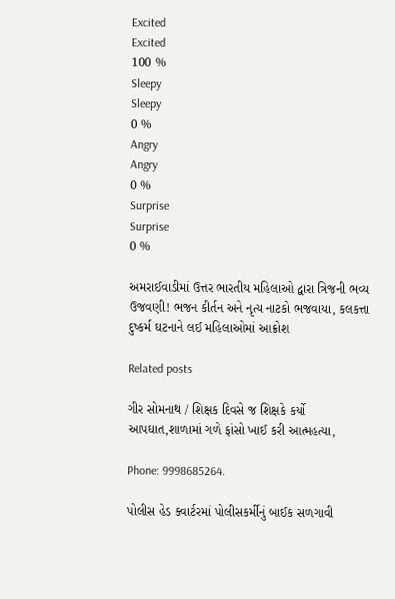Excited
Excited
100 %
Sleepy
Sleepy
0 %
Angry
Angry
0 %
Surprise
Surprise
0 %

અમરાઈવાડીમાં ઉત્તર ભારતીય મહિલાઓ દ્વારા ત્રિજની ભવ્ય ઉજવણી! ભજન કીર્તન અને નૃત્ય નાટકો ભજવાયા, કલકત્તા દુષ્કર્મ ઘટનાને લઈ મહિલાઓમાં આક્રોશ

Related posts

ગીર સોમનાથ / શિક્ષક દિવસે જ શિક્ષકે કર્યો આપઘાત,શાળામાં ગળે ફાંસો ખાઈ કરી આત્મહત્યા,

Phone: 9998685264.

પોલીસ હેડ ક્વાર્ટરમાં પોલીસકર્મીનું બાઈક સળગાવી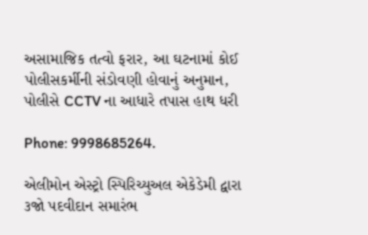અસામાજિક તત્વો ફરાર, આ ઘટનામાં કોઈ પોલીસકર્મીની સંડોવણી હોવાનું અનુમાન, પોલીસે CCTV ના આધારે તપાસ હાથ ધરી

Phone: 9998685264.

એલીમોન એસ્ટ્રો સ્પિરિચ્યુઅલ એકેડેમી દ્વારા ૩જો પદવીદાન સમારંભ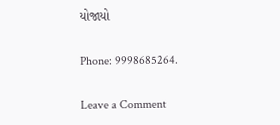યોજાયો

Phone: 9998685264.

Leave a Comment